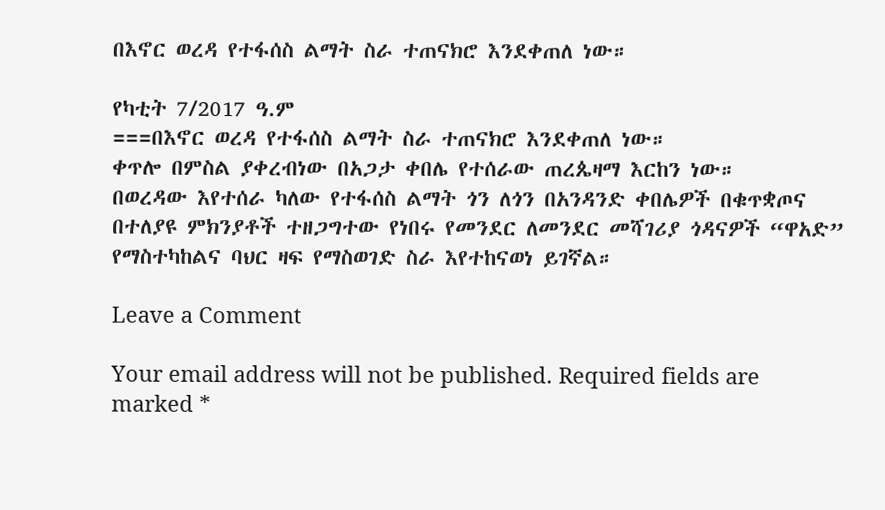በእኖር ወረዳ የተፋሰስ ልማት ስራ ተጠናክሮ እንደቀጠለ ነው።

የካቲት 7/2017 ዓ.ም
===በእኖር ወረዳ የተፋሰስ ልማት ስራ ተጠናክሮ እንደቀጠለ ነው።
ቀጥሎ በምስል ያቀረብነው በአጋታ ቀበሌ የተሰራው ጠረጴዛማ እርከን ነው።
በወረዳው እየተሰራ ካለው የተፋሰስ ልማት ጎን ለጎን በአንዳንድ ቀበሌዎች በቁጥቋጦና በተለያዩ ምክንያቶች ተዘጋግተው የነበሩ የመንደር ለመንደር መሻገሪያ ጎዳናዎች “ዋአድ” የማስተካከልና ባህር ዛፍ የማስወገድ ስራ እየተከናወነ ይገኛል።

Leave a Comment

Your email address will not be published. Required fields are marked *